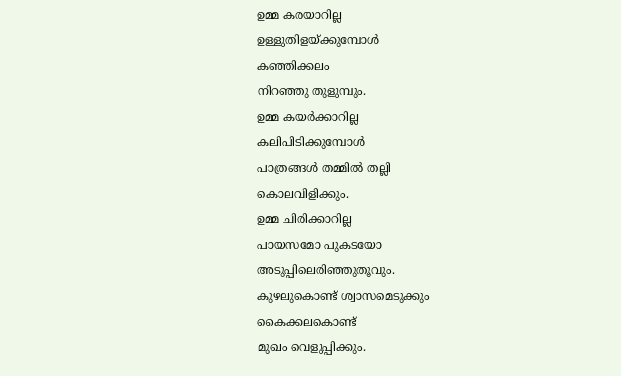ഉമ്മ കരയാറില്ല
ഉള്ളുതിളയ്ക്കുമ്പോൾ
കഞ്ഞിക്കലം
നിറഞ്ഞു തുളുമ്പും.
ഉമ്മ കയർക്കാറില്ല
കലിപിടിക്കുമ്പോൾ
പാത്രങ്ങൾ തമ്മിൽ തല്ലി
കൊലവിളിക്കും.
ഉമ്മ ചിരിക്കാറില്ല
പായസമോ പുകടയോ
അടുപ്പിലെരിഞ്ഞുതൂവും.
കുഴലുകൊണ്ട് ശ്വാസമെടുക്കും
കൈക്കലകൊണ്ട്
മുഖം വെളുപ്പിക്കും.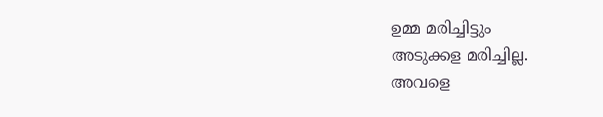ഉമ്മ മരിച്ചിട്ടും
അടുക്കള മരിച്ചില്ല.
അവളെ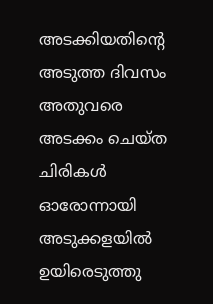അടക്കിയതിന്റെ
അടുത്ത ദിവസം
അതുവരെ
അടക്കം ചെയ്ത
ചിരികൾ ഓരോന്നായി
അടുക്കളയിൽ ഉയിരെടുത്തു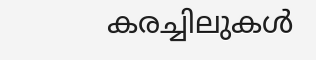കരച്ചിലുകൾ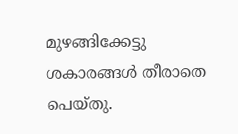മുഴങ്ങിക്കേട്ടു
ശകാരങ്ങൾ തീരാതെ പെയ്തു.